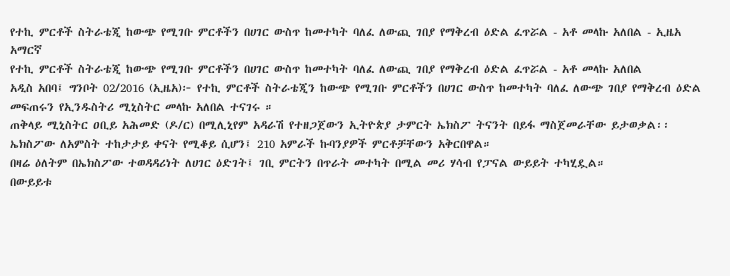የተኪ ምርቶች ስትራቴጂ ከውጭ የሚገቡ ምርቶችን በሀገር ውስጥ ከመተካት ባለፈ ለውጪ ገበያ የማቅረብ ዕድል ፈጥሯል - አቶ መላኩ አለበል - ኢዜአ አማርኛ
የተኪ ምርቶች ስትራቴጂ ከውጭ የሚገቡ ምርቶችን በሀገር ውስጥ ከመተካት ባለፈ ለውጪ ገበያ የማቅረብ ዕድል ፈጥሯል - አቶ መላኩ አለበል
አዲስ አበባ፤ ግንቦት 02/2016 (ኢዜአ)፦ የተኪ ምርቶች ስትራቴጂን ከውጭ የሚገቡ ምርቶችን በሀገር ውስጥ ከመተካት ባለፈ ለውጭ ገበያ የማቅረብ ዕድል መፍጠሩን የኢንዱስትሪ ሚኒስትር መላኩ አለበል ተናገሩ ።
ጠቅላይ ሚኒስትር ዐቢይ አሕመድ (ዶ/ር) በሚሊኒየም አዳራሽ የተዘጋጀውን ኢትዮጵያ ታምርት ኤክስፖ ትናንት በይፋ ማስጀመራቸው ይታወቃል፡፡
ኤክስፖው ለአምስት ተከታታይ ቀናት የሚቆይ ሲሆን፤ 210 አምራች ኩባንያዎች ምርቶቻቸውን አቅርበዋል።
በዛሬ ዕለትም በኤክስፖው ተወዳዳሪነት ለሀገር ዕድገት፤ ገቢ ምርትን በጥራት መተካት በሚል መሪ ሃሳብ የፓናል ውይይት ተካሂዷል።
በውይይቱ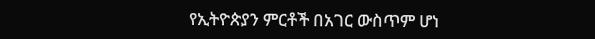የኢትዮጵያን ምርቶች በአገር ውስጥም ሆነ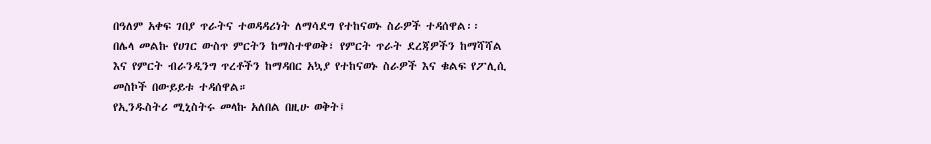በዓለም አቀፍ ገበያ ጥራትና ተወዳዳሪነት ለማሳደግ የተከናወኑ ስራዎች ተዳሰዋል፡፡
በሌላ መልኩ የሀገር ውስጥ ምርትን ከማስተዋወቅ፣ የምርት ጥራት ደረጃዎችን ከማሻሻል እና የምርት ብራንዲንግ ጥረቶችን ከማዳበር አኳያ የተከናወኑ ስራዎች እና ቁልፍ የፖሊሲ መስኮች በውይይቱ ተዳሰዋል።
የኢንዱስትሪ ሚኒስትሩ መላኩ አለበል በዚሁ ወቅት፤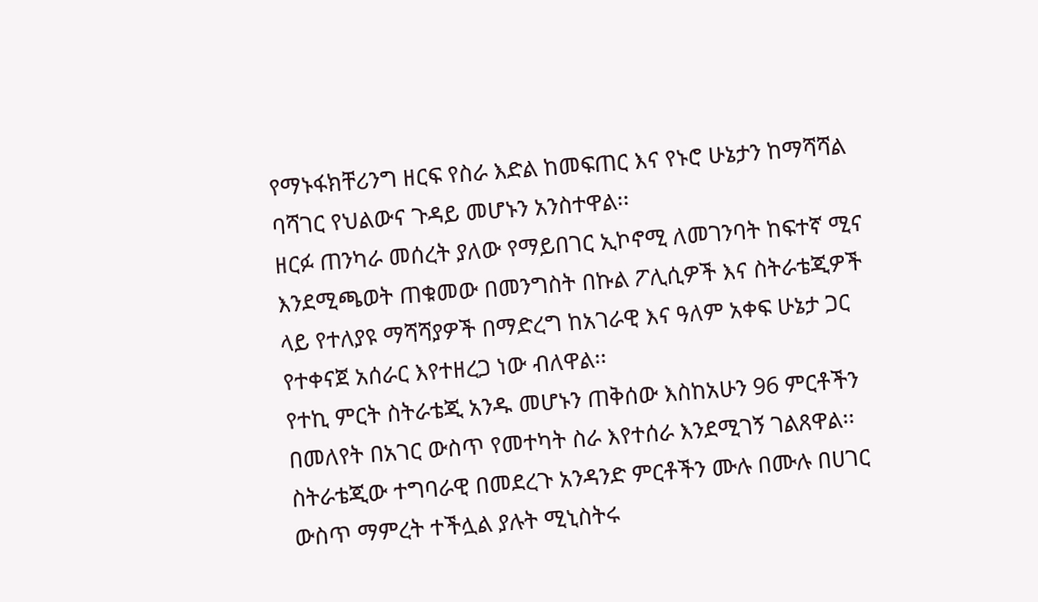የማኑፋክቸሪንግ ዘርፍ የስራ እድል ከመፍጠር እና የኑሮ ሁኔታን ከማሻሻል ባሻገር የህልውና ጉዳይ መሆኑን አንስተዋል፡፡
ዘርፉ ጠንካራ መሰረት ያለው የማይበገር ኢኮኖሚ ለመገንባት ከፍተኛ ሚና እንደሚጫወት ጠቁመው በመንግስት በኩል ፖሊሲዎች እና ስትራቴጂዎች ላይ የተለያዩ ማሻሻያዎች በማድረግ ከአገራዊ እና ዓለም አቀፍ ሁኔታ ጋር የተቀናጀ አሰራር እየተዘረጋ ነው ብለዋል፡፡
የተኪ ምርት ስትራቴጂ አንዱ መሆኑን ጠቅሰው እስከአሁን 96 ምርቶችን በመለየት በአገር ውስጥ የመተካት ስራ እየተሰራ እንደሚገኝ ገልጸዋል፡፡
ስትራቴጂው ተግባራዊ በመደረጉ አንዳንድ ምርቶችን ሙሉ በሙሉ በሀገር ውስጥ ማምረት ተችሏል ያሉት ሚኒስትሩ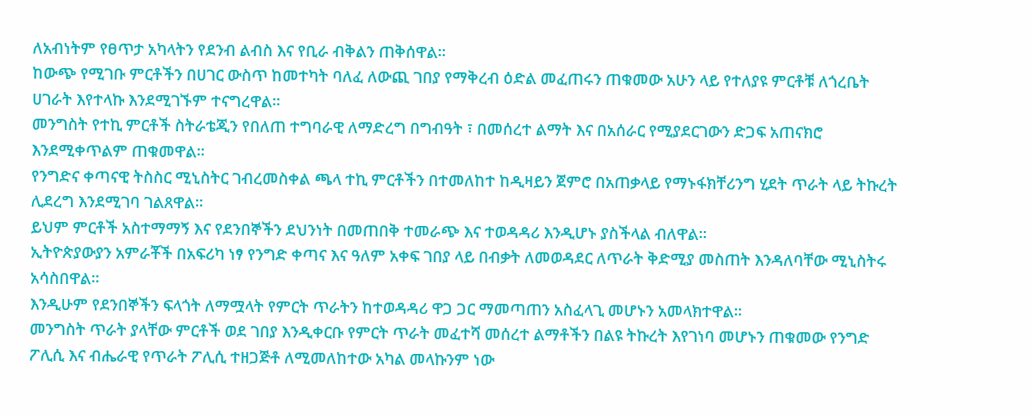ለአብነትም የፀጥታ አካላትን የደንብ ልብስ እና የቢራ ብቅልን ጠቅሰዋል፡፡
ከውጭ የሚገቡ ምርቶችን በሀገር ውስጥ ከመተካት ባለፈ ለውጪ ገበያ የማቅረብ ዕድል መፈጠሩን ጠቁመው አሁን ላይ የተለያዩ ምርቶቹ ለጎረቤት ሀገራት እየተላኩ እንደሚገኙም ተናግረዋል፡፡
መንግስት የተኪ ምርቶች ስትራቴጂን የበለጠ ተግባራዊ ለማድረግ በግብዓት ፣ በመሰረተ ልማት እና በአሰራር የሚያደርገውን ድጋፍ አጠናክሮ እንደሚቀጥልም ጠቁመዋል፡፡
የንግድና ቀጣናዊ ትስስር ሚኒስትር ገብረመስቀል ጫላ ተኪ ምርቶችን በተመለከተ ከዲዛይን ጀምሮ በአጠቃላይ የማኑፋክቸሪንግ ሂደት ጥራት ላይ ትኩረት ሊደረግ እንደሚገባ ገልጸዋል፡፡
ይህም ምርቶች አስተማማኝ እና የደንበኞችን ደህንነት በመጠበቅ ተመራጭ እና ተወዳዳሪ እንዲሆኑ ያስችላል ብለዋል፡፡
ኢትዮጵያውያን አምራቾች በአፍሪካ ነፃ የንግድ ቀጣና እና ዓለም አቀፍ ገበያ ላይ በብቃት ለመወዳደር ለጥራት ቅድሚያ መስጠት እንዳለባቸው ሚኒስትሩ አሳስበዋል።
እንዲሁም የደንበኞችን ፍላጎት ለማሟላት የምርት ጥራትን ከተወዳዳሪ ዋጋ ጋር ማመጣጠን አስፈላጊ መሆኑን አመላክተዋል።
መንግስት ጥራት ያላቸው ምርቶች ወደ ገበያ እንዲቀርቡ የምርት ጥራት መፈተሻ መሰረተ ልማቶችን በልዩ ትኩረት እየገነባ መሆኑን ጠቁመው የንግድ ፖሊሲ እና ብሔራዊ የጥራት ፖሊሲ ተዘጋጅቶ ለሚመለከተው አካል መላኩንም ነው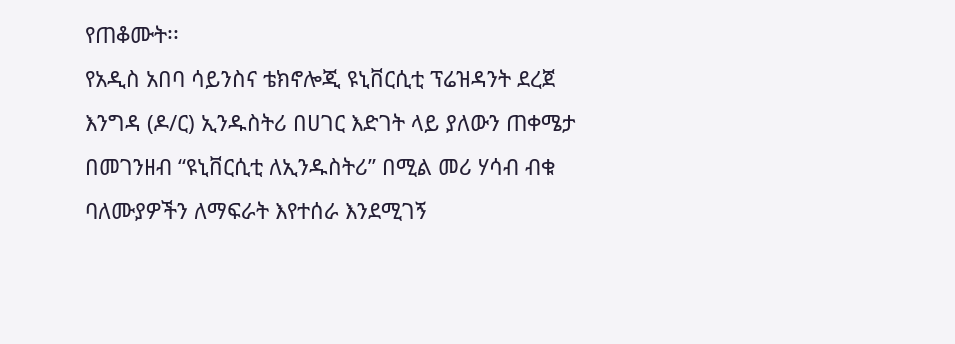የጠቆሙት፡፡
የአዲስ አበባ ሳይንስና ቴክኖሎጂ ዩኒቨርሲቲ ፕሬዝዳንት ደረጀ እንግዳ (ዶ/ር) ኢንዱስትሪ በሀገር እድገት ላይ ያለውን ጠቀሜታ በመገንዘብ “ዩኒቨርሲቲ ለኢንዱስትሪ” በሚል መሪ ሃሳብ ብቁ ባለሙያዎችን ለማፍራት እየተሰራ እንደሚገኝ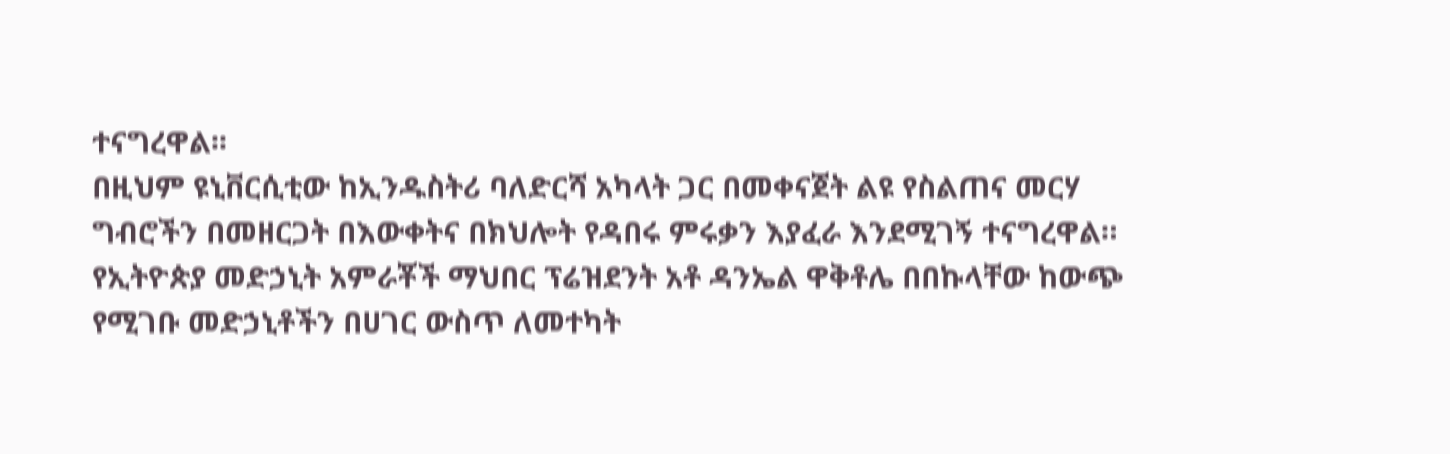ተናግረዋል፡፡
በዚህም ዩኒቨርሲቲው ከኢንዱስትሪ ባለድርሻ አካላት ጋር በመቀናጀት ልዩ የስልጠና መርሃ ግብሮችን በመዘርጋት በእውቀትና በክህሎት የዳበሩ ምሩቃን እያፈራ እንደሚገኝ ተናግረዋል።
የኢትዮጵያ መድኃኒት አምራቾች ማህበር ፕሬዝደንት አቶ ዳንኤል ዋቅቶሌ በበኩላቸው ከውጭ የሚገቡ መድኃኒቶችን በሀገር ውስጥ ለመተካት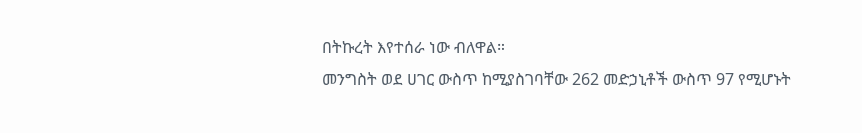በትኩረት እየተሰራ ነው ብለዋል።
መንግስት ወደ ሀገር ውስጥ ከሚያስገባቸው 262 መድኃኒቶች ውስጥ 97 የሚሆኑት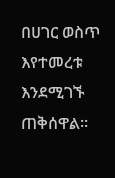በሀገር ወስጥ እየተመረቱ እንደሚገኙ ጠቅሰዋል።